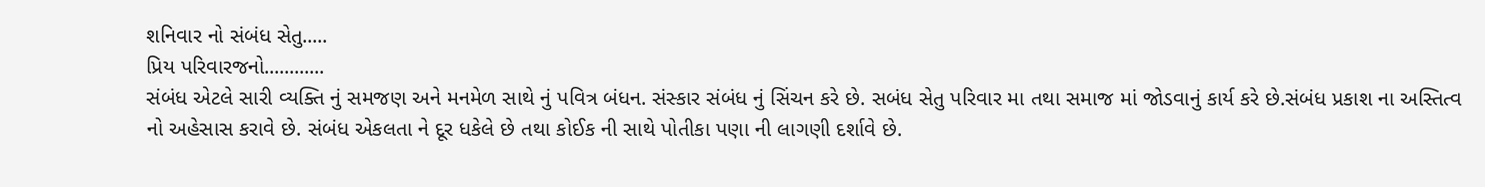શનિવાર નો સંબંધ સેતુ.....
પ્રિય પરિવારજનો............
સંબંધ એટલે સારી વ્યક્તિ નું સમજણ અને મનમેળ સાથે નું પવિત્ર બંધન. સંસ્કાર સંબંધ નું સિંચન કરે છે. સબંધ સેતુ પરિવાર મા તથા સમાજ માં જોડવાનું કાર્ય કરે છે.સંબંધ પ્રકાશ ના અસ્તિત્વ નો અહેસાસ કરાવે છે. સંબંધ એકલતા ને દૂર ધકેલે છે તથા કોઈક ની સાથે પોતીકા પણા ની લાગણી દર્શાવે છે.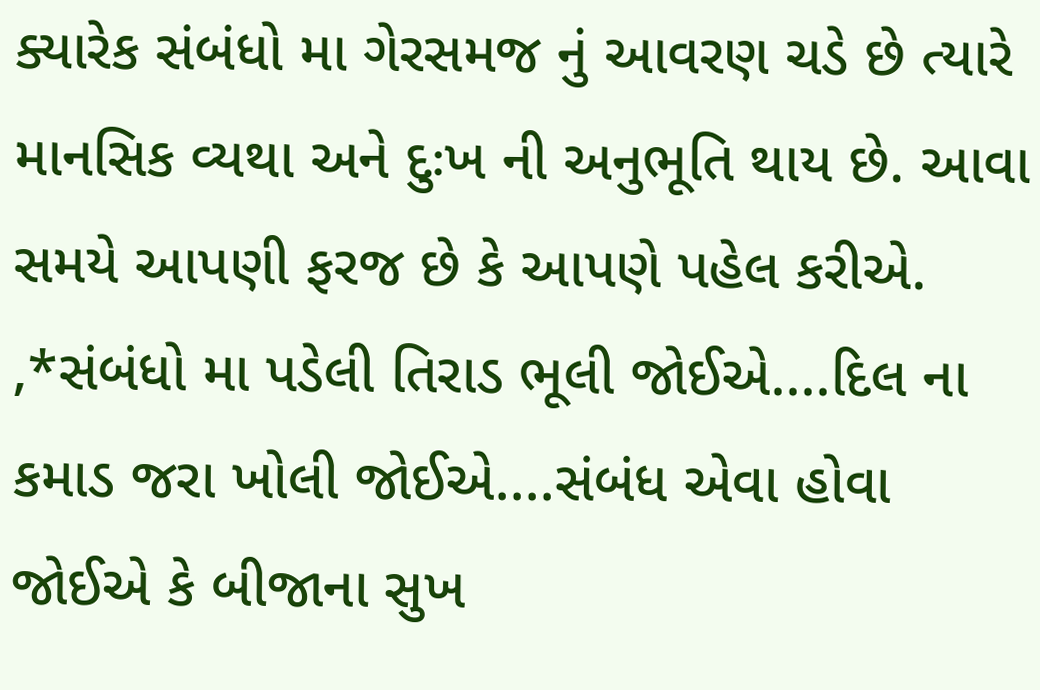ક્યારેક સંબંધો મા ગેરસમજ નું આવરણ ચડે છે ત્યારે માનસિક વ્યથા અને દુઃખ ની અનુભૂતિ થાય છે. આવા સમયે આપણી ફરજ છે કે આપણે પહેલ કરીએ.
,*સંબંધો મા પડેલી તિરાડ ભૂલી જોઈએ....દિલ ના કમાડ જરા ખોલી જોઈએ....સંબંધ એવા હોવા જોઈએ કે બીજાના સુખ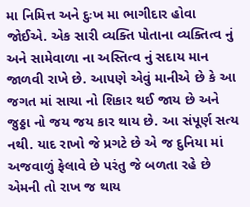મા નિમિત્ત અને દુઃખ મા ભાગીદાર હોવા જોઈએ. એક સારી વ્યક્તિ પોતાના વ્યક્તિત્વ નું અને સામેવાળા ના અસ્તિત્વ નું સદાય માન જાળવી રાખે છે. આપણે એવું માનીએ છે કે આ જગત માં સાચા નો શિકાર થઈ જાય છે અને જુઠ્ઠા નો જય જય કાર થાય છે. આ સંપૂર્ણ સત્ય નથી. યાદ રાખો જે પ્રગટે છે એ જ દુનિયા માં અજવાળું ફેલાવે છે પરંતુ જે બળતા રહે છે એમની તો રાખ જ થાય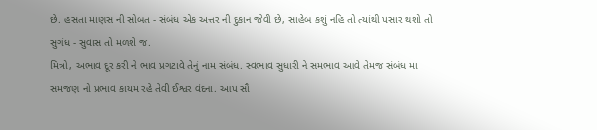છે. હસતા માણસ ની સોબત - સંબંધ એક અત્તર ની દુકાન જેવી છે, સાહેબ કશું નહિ તો ત્યાંથી પસાર થશો તો સુગંધ - સુવાસ તો મળશે જ.
મિત્રો, અભાવ દૂર કરી ને ભાવ પ્રગટાવે તેનું નામ સંબંધ. સ્વભાવ સુધારી ને સમભાવ આવે તેમજ સંબંધ મા સમજણ નો પ્રભાવ કાયમ રહે તેવી ઈશ્વર વંદના. આપ સૌ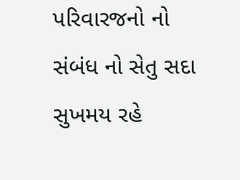પરિવારજનો નો સંબંધ નો સેતુ સદા સુખમય રહે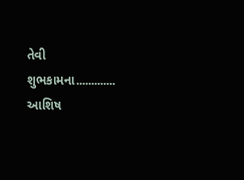તેવી શુભકામના.............
આશિષ